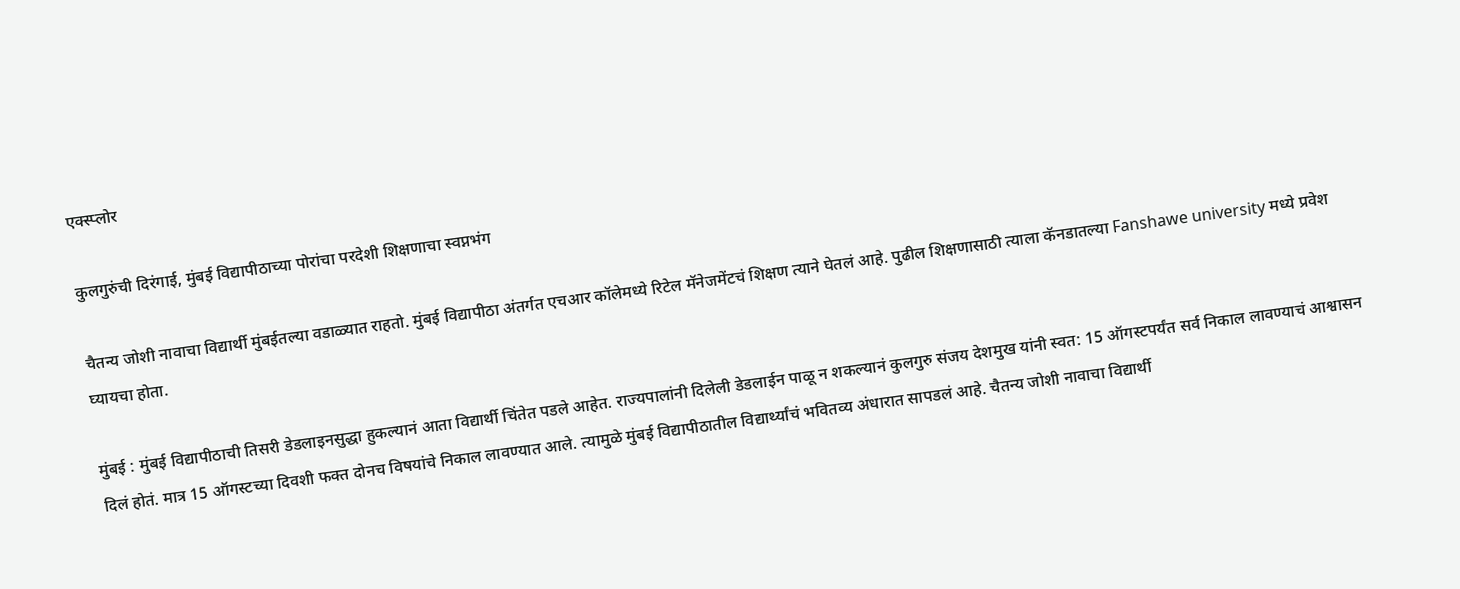एक्स्प्लोर

कुलगुरुंची दिरंगाई, मुंबई विद्यापीठाच्या पोरांचा परदेशी शिक्षणाचा स्वप्नभंग

चैतन्य जोशी नावाचा विद्यार्थी मुंबईतल्या वडाळ्यात राहतो. मुंबई विद्यापीठा अंतर्गत एचआर कॉलेमध्ये रिटेल मॅनेजमेंटचं शिक्षण त्याने घेतलं आहे. पुढील शिक्षणासाठी त्याला कॅनडातल्या Fanshawe university मध्ये प्रवेश घ्यायचा होता.

मुंबई : मुंबई विद्यापीठाची तिसरी डेडलाइनसुद्धा हुकल्यानं आता विद्यार्थी चिंतेत पडले आहेत. राज्यपालांनी दिलेली डेडलाईन पाळू न शकल्यानं कुलगुरु संजय देशमुख यांनी स्वत: 15 ऑगस्टपर्यंत सर्व निकाल लावण्याचं आश्वासन दिलं होतं. मात्र 15 ऑगस्टच्या दिवशी फक्त दोनच विषयांचे निकाल लावण्यात आले. त्यामुळे मुंबई विद्यापीठातील विद्यार्थ्यांचं भवितव्य अंधारात सापडलं आहे. चैतन्य जोशी नावाचा विद्यार्थी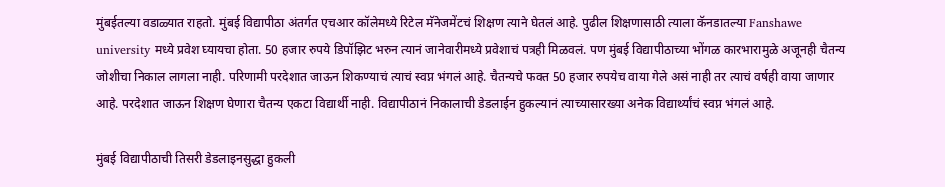मुंबईतल्या वडाळ्यात राहतो. मुंबई विद्यापीठा अंतर्गत एचआर कॉलेमध्ये रिटेल मॅनेजमेंटचं शिक्षण त्याने घेतलं आहे. पुढील शिक्षणासाठी त्याला कॅनडातल्या Fanshawe university मध्ये प्रवेश घ्यायचा होता. 50 हजार रुपये डिपॉझिट भरुन त्यानं जानेवारीमध्ये प्रवेशाचं पत्रही मिळवलं. पण मुंबई विद्यापीठाच्या भोंगळ कारभारामुळे अजूनही चैतन्य जोशीचा निकाल लागला नाही. परिणामी परदेशात जाऊन शिकण्याचं त्याचं स्वप्न भंगलं आहे. चैतन्यचे फक्त 50 हजार रुपयेच वाया गेले असं नाही तर त्याचं वर्षही वाया जाणार आहे. परदेशात जाऊन शिक्षण घेणारा चैतन्य एकटा विद्यार्थी नाही. विद्यापीठानं निकालाची डेडलाईन हुकल्यानं त्याच्यासारख्या अनेक विद्यार्थ्यांचं स्वप्न भंगलं आहे.

मुंबई विद्यापीठाची तिसरी डेडलाइनसुद्धा हुकली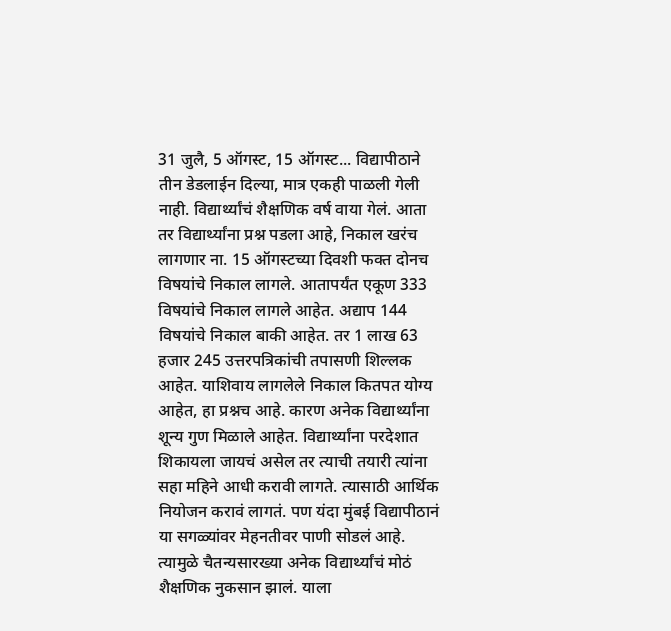31 जुलै, 5 ऑगस्ट, 15 ऑगस्ट... विद्यापीठाने तीन डेडलाईन दिल्या, मात्र एकही पाळली गेली नाही. विद्यार्थ्यांचं शैक्षणिक वर्ष वाया गेलं. आता तर विद्यार्थ्यांना प्रश्न पडला आहे, निकाल खरंच लागणार ना. 15 ऑगस्टच्या दिवशी फक्त दोनच विषयांचे निकाल लागले. आतापर्यंत एकूण 333 विषयांचे निकाल लागले आहेत. अद्याप 144 विषयांचे निकाल बाकी आहेत. तर 1 लाख 63 हजार 245 उत्तरपत्रिकांची तपासणी शिल्लक आहेत. याशिवाय लागलेले निकाल कितपत योग्य आहेत, हा प्रश्नच आहे. कारण अनेक विद्यार्थ्यांना शून्य गुण मिळाले आहेत. विद्यार्थ्यांना परदेशात शिकायला जायचं असेल तर त्याची तयारी त्यांना सहा महिने आधी करावी लागते. त्यासाठी आर्थिक नियोजन करावं लागतं. पण यंदा मुंबई विद्यापीठानं या सगळ्यांवर मेहनतीवर पाणी सोडलं आहे. त्यामुळे चैतन्यसारख्या अनेक विद्यार्थ्यांचं मोठं शैक्षणिक नुकसान झालं. याला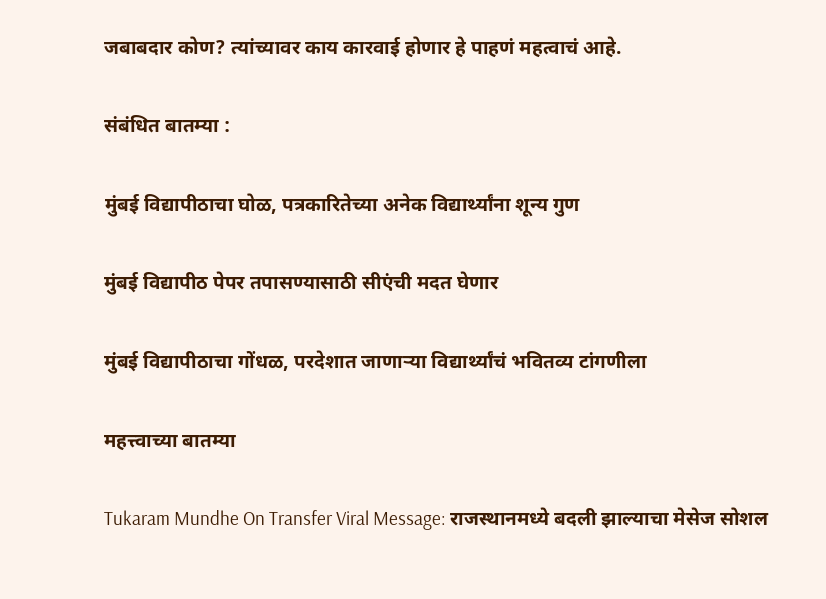जबाबदार कोण? त्यांच्यावर काय कारवाई होणार हे पाहणं महत्वाचं आहे.

संबंधित बातम्या :

मुंबई विद्यापीठाचा घोळ, पत्रकारितेच्या अनेक विद्यार्थ्यांना शून्य गुण

मुंबई विद्यापीठ पेपर तपासण्यासाठी सीएंची मदत घेणार

मुंबई विद्यापीठाचा गोंधळ, परदेशात जाणाऱ्या विद्यार्थ्यांचं भवितव्य टांगणीला

महत्त्वाच्या बातम्या

Tukaram Mundhe On Transfer Viral Message: राजस्थानमध्ये बदली झाल्याचा मेसेज सोशल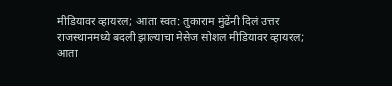मीडियावर व्हायरल; आता स्वत: तुकाराम मुंढेंनी दिलं उत्तर
राजस्थानमध्ये बदली झाल्याचा मेसेज सोशल मीडियावर व्हायरल; आता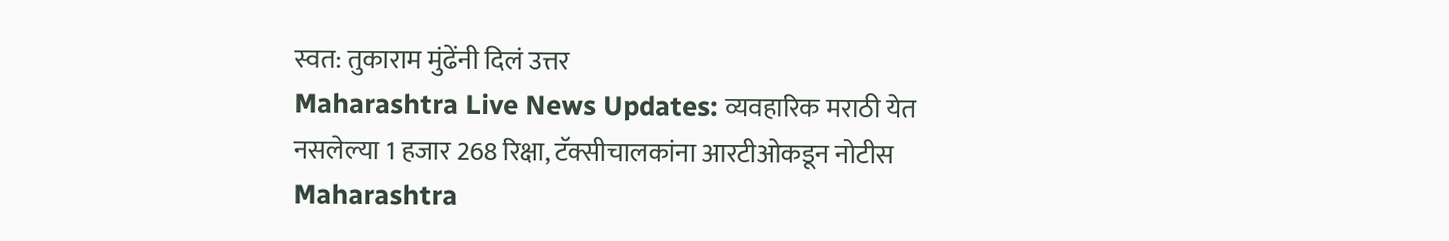स्वत: तुकाराम मुंढेंनी दिलं उत्तर
Maharashtra Live News Updates: व्यवहारिक मराठी येत नसलेल्या 1 हजार 268 रिक्षा, टॅक्सीचालकांना आरटीओकडून नोटीस
Maharashtra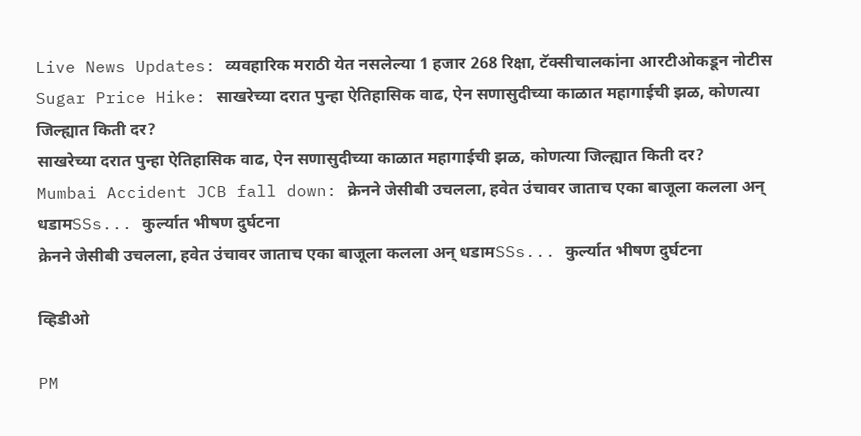Live News Updates: व्यवहारिक मराठी येत नसलेल्या 1 हजार 268 रिक्षा, टॅक्सीचालकांना आरटीओकडून नोटीस
Sugar Price Hike: साखरेच्या दरात पुन्हा ऐतिहासिक वाढ, ऐन सणासुदीच्या काळात महागाईची झळ, कोणत्या जिल्ह्यात किती दर?
साखरेच्या दरात पुन्हा ऐतिहासिक वाढ, ऐन सणासुदीच्या काळात महागाईची झळ, कोणत्या जिल्ह्यात किती दर?
Mumbai Accident JCB fall down: क्रेनने जेसीबी उचलला, हवेत उंचावर जाताच एका बाजूला कलला अन् धडामSSs... कुर्ल्यात भीषण दुर्घटना
क्रेनने जेसीबी उचलला, हवेत उंचावर जाताच एका बाजूला कलला अन् धडामSSs... कुर्ल्यात भीषण दुर्घटना

व्हिडीओ

PM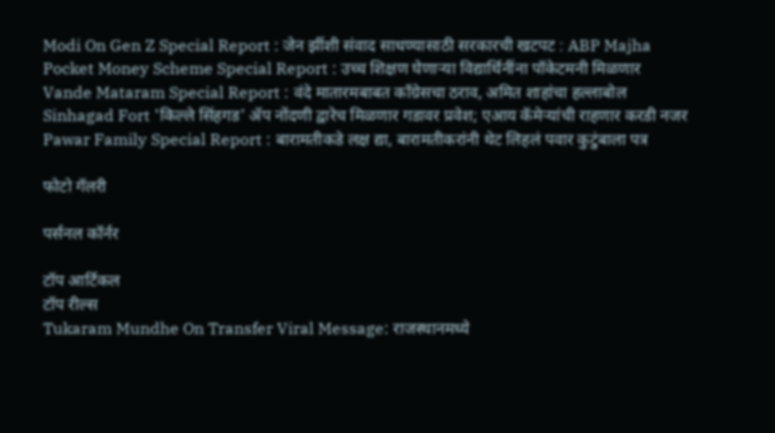Modi On Gen Z Special Report : जेन झींशी संवाद साधण्यासाठी सरकारची खटपट : ABP Majha
Pocket Money Scheme Special Report : उच्च शिक्षण घेणाऱ्या विद्यार्थिनींना पॉकेटमनी मिळणार
Vande Mataram Special Report : वंदे मातारमबाबत काँग्रेसचा ठराव, अमित शाहांचा हल्लाबोल
Sinhagad Fort 'किल्ले सिंहगड' ॲप नोंदणी द्वारेच मिळणार गडावर प्रवेश; एआय कॅमेऱ्यांची राहणार करडी नजर
Pawar Family Special Report : बारामतीकडे लक्ष द्या, बारामतीकरांनी थेट लिहलं पवार कुटुंबाला पत्र

फोटो गॅलरी

पर्सनल कॉर्नर

टॉप आर्टिकल
टॉप रील्स
Tukaram Mundhe On Transfer Viral Message: राजस्थानमध्ये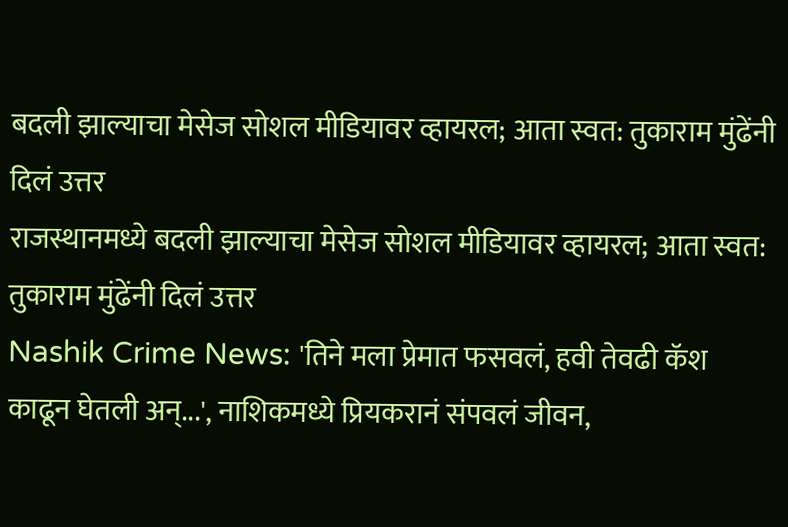बदली झाल्याचा मेसेज सोशल मीडियावर व्हायरल; आता स्वत: तुकाराम मुंढेंनी दिलं उत्तर
राजस्थानमध्ये बदली झाल्याचा मेसेज सोशल मीडियावर व्हायरल; आता स्वत: तुकाराम मुंढेंनी दिलं उत्तर
Nashik Crime News: 'तिने मला प्रेमात फसवलं, हवी तेवढी कॅश काढून घेतली अन्...', नाशिकमध्ये प्रियकरानं संपवलं जीवन,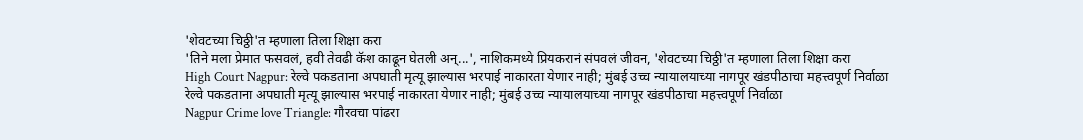'शेवटच्या चिठ्ठी'त म्हणाला तिला शिक्षा करा
'तिने मला प्रेमात फसवलं, हवी तेवढी कॅश काढून घेतली अन्...', नाशिकमध्ये प्रियकरानं संपवलं जीवन, 'शेवटच्या चिठ्ठी'त म्हणाला तिला शिक्षा करा
High Court Nagpur: रेल्वे पकडताना अपघाती मृत्यू झाल्यास भरपाई नाकारता येणार नाही; मुंबई उच्च न्यायालयाच्या नागपूर खंडपीठाचा महत्त्वपूर्ण निर्वाळा
रेल्वे पकडताना अपघाती मृत्यू झाल्यास भरपाई नाकारता येणार नाही; मुंबई उच्च न्यायालयाच्या नागपूर खंडपीठाचा महत्त्वपूर्ण निर्वाळा
Nagpur Crime love Triangle: गौरवचा पांढरा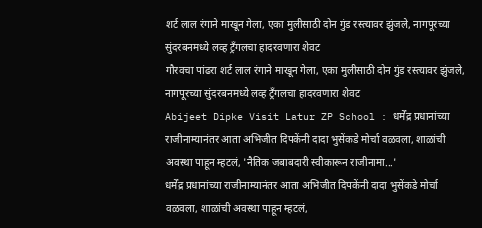शर्ट लाल रंगाने माखून गेला, एका मुलीसाठी दोन गुंड रस्त्यावर झुंजले, नागपूरच्या सुंदरबनमध्ये लव्ह ट्रँगलचा हादरवणारा शेवट
गौरवचा पांढरा शर्ट लाल रंगाने माखून गेला, एका मुलीसाठी दोन गुंड रस्त्यावर झुंजले, नागपूरच्या सुंदरबनमध्ये लव्ह ट्रँगलचा हादरवणारा शेवट
Abijeet Dipke Visit Latur ZP School : धर्मेंद्र प्रधानांच्या राजीनाम्यानंतर आता अभिजीत दिपकेंनी दादा भुसेंकडे मोर्चा वळवला, शाळांची अवस्था पाहून म्हटलं, 'नैतिक जबाबदारी स्वीकारून राजीनामा...'
धर्मेंद्र प्रधानांच्या राजीनाम्यानंतर आता अभिजीत दिपकेंनी दादा भुसेंकडे मोर्चा वळवला, शाळांची अवस्था पाहून म्हटलं,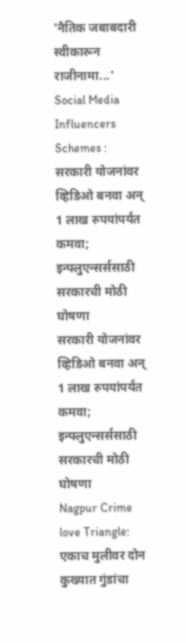'नैतिक जबाबदारी स्वीकारून राजीनामा...'
Social Media Influencers Schemes : सरकारी योजनांवर व्हिडिओ बनवा अन् 1 लाख रुपयांपर्यंत कमवा; इन्फ्लुएन्सर्ससाठी सरकारची मोठी घोषणा
सरकारी योजनांवर व्हिडिओ बनवा अन् 1 लाख रुपयांपर्यंत कमवा; इन्फ्लुएन्सर्ससाठी सरकारची मोठी घोषणा
Nagpur Crime love Triangle: एकाच मुलीवर दोन कुख्यात गुंडांचा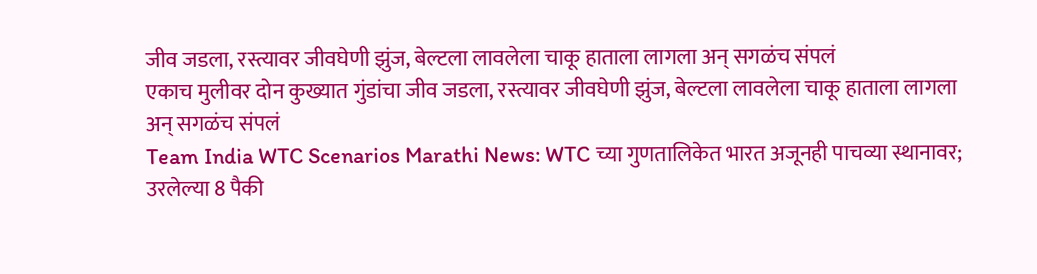जीव जडला, रस्त्यावर जीवघेणी झुंज, बेल्टला लावलेला चाकू हाताला लागला अन् सगळंच संपलं
एकाच मुलीवर दोन कुख्यात गुंडांचा जीव जडला, रस्त्यावर जीवघेणी झुंज, बेल्टला लावलेला चाकू हाताला लागला अन् सगळंच संपलं
Team India WTC Scenarios Marathi News: WTC च्या गुणतालिकेत भारत अजूनही पाचव्या स्थानावर; उरलेल्या 8 पैकी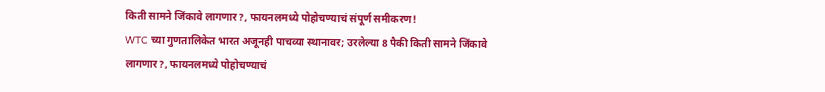किती सामने जिंकावे लागणार?, फायनलमध्ये पोहोचण्याचं संपूर्ण समीकरण!
WTC च्या गुणतालिकेत भारत अजूनही पाचव्या स्थानावर; उरलेल्या 8 पैकी किती सामने जिंकावे लागणार?, फायनलमध्ये पोहोचण्याचं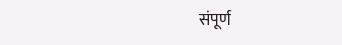संपूर्ण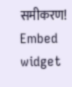समीकरण!
Embed widget